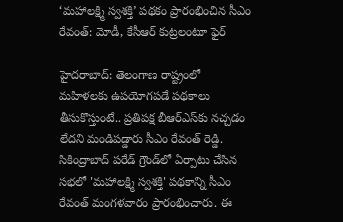‘మహాలక్ష్మి స్వశక్తి’ పథకం ప్రారంభించిన సీఎం రేవంత్: మోడీ, కేసీఆర్‌ కుట్రలంటూ ఫైర్

హైదరాబాద్: తెలంగాణ రాష్ట్రంలో మహిళలకు ఉపయోగపడే పథకాలు తీసుకొస్తుంటే.. ప్రతిపక్ష బీఆర్ఎస్‌కు నచ్చడం లేదని మండిపడ్డారు సీఎం రేవంత్ రెడ్డి. సికింద్రాబాద్ పరేడ్ గ్రౌండ్‌లో ఏర్పాటు చేసిన సభలో 'మహాలక్ష్మి స్వశక్తి' పథకాన్ని సీఎం రేవంత్ మంగళవారం ప్రారంభించారు. ఈ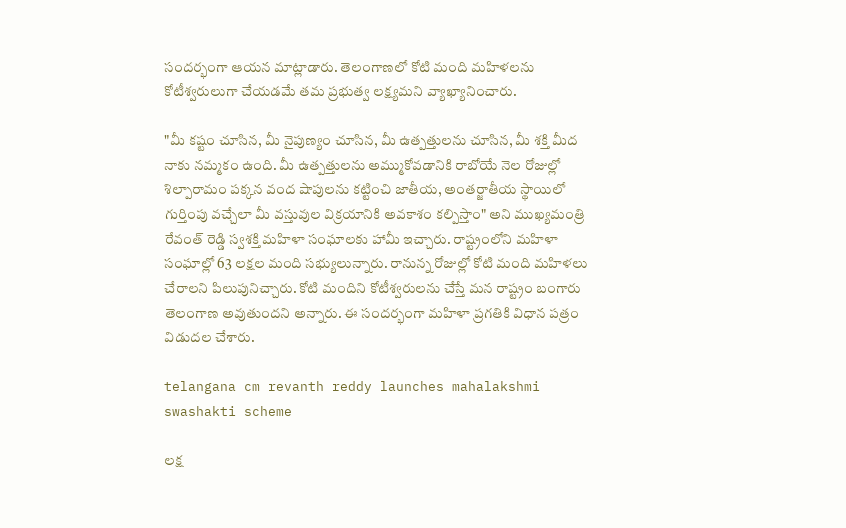సందర్భంగా ఆయన మాట్లాడారు. తెలంగాణలో కోటి మంది మహిళలను కోటీశ్వరులుగా చేయడమే తమ ప్రభుత్వ లక్ష్యమని వ్యాఖ్యానించారు.

"మీ కష్టం చూసిన, మీ నైపుణ్యం చూసిన, మీ ఉత్పత్తులను చూసిన, మీ శక్తి మీద నాకు నమ్మకం ఉంది. మీ ఉత్పత్తులను అమ్ముకోవడానికి రాబోయే నెల రోజుల్లో శిల్పారామం పక్కన వంద షాపులను కట్టించి జాతీయ, అంతర్జాతీయ స్థాయిలో గుర్తింపు వచ్చేలా మీ వస్తువుల విక్రయానికి అవకాశం కల్పిస్తాం" అని ముఖ్యమంత్రి రేవంత్ రెడ్డి స్వశక్తి మహిళా సంఘాలకు హామీ ఇచ్చారు. రాష్ట్రంలోని మహిళా సంఘాల్లో 63 లక్షల మంది సభ్యులున్నారు. రానున్న రోజుల్లో కోటి మంది మహిళలు చేరాలని పిలుపునిచ్చారు. కోటి మందిని కోటీశ్వరులను చేస్తే మన రాష్ట్రం బంగారు తెలంగాణ అవుతుందని అన్నారు. ఈ సందర్భంగా మహిళా ప్రగతికి విధాన పత్రం విడుదల చేశారు.

telangana cm revanth reddy launches mahalakshmi swashakti scheme

లక్ష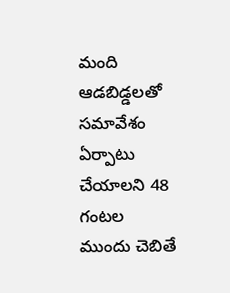మంది ఆడబిడ్డలతో సమావేశం ఏర్పాటు చేయాలని 48 గంటల ముందు చెబితే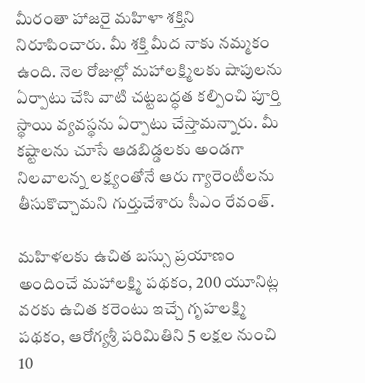మీరంతా హాజరై మహిళా శక్తిని నిరూపించారు. మీ శక్తి మీద నాకు నమ్మకం ఉంది. నెల రోజుల్లో మహాలక్ష‍్మిలకు షాపులను ఏర్పాటు చేసి వాటి చట్టబద్ధత కల్పించి పూర్తి స్థాయి వ్యవస్థను ఏర్పాటు చేస్తామన్నారు. మీ కష్టాలను చూసే ఆడబిడ్డలకు అండగా నిలవాలన్న లక్ష‍్యంతోనే ఆరు గ్యారెంటీలను తీసుకొచ్చామని గుర్తుచేశారు సీఎం రేవంత్.

మహిళలకు ఉచిత బస్సు ప్రయాణం అందించే మహాలక్ష‍్మి పథకం, 200 యూనిట్ల వరకు ఉచిత కరెంటు ఇచ్చే గృహలక్ష‍్మి పథకం, ఆరోగ్యశ్రీ పరిమితిని 5 లక్షల నుంచి 10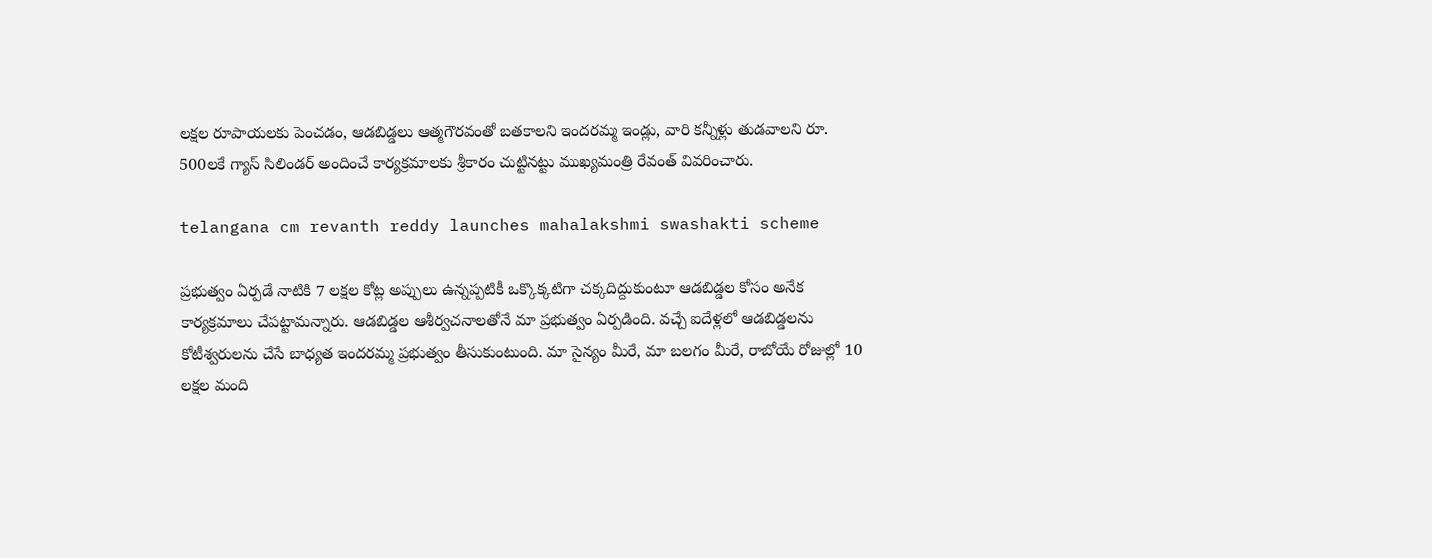లక్షల రూపాయలకు పెంచడం, ఆడబిడ్డలు ఆత్మగౌరవంతో బతకాలని ఇందరమ్మ ఇండ్లు, వారి కన్నీళ్లు తుడవాలని రూ. 500లకే గ్యాస్‌ సిలిండర్‌ అందించే కార్యక్రమాలకు శ్రీకారం చుట్టినట్టు ముఖ్యమంత్రి రేవంత్ వివరించారు.

telangana cm revanth reddy launches mahalakshmi swashakti scheme

ప్రభుత్వం ఏర్పడే నాటికి 7 లక్షల కోట్ల అప్పులు ఉన్నప్పటికీ ఒక్కొక్కటిగా చక్కదిద్దుకుంటూ ఆడబిడ్డల కోసం అనేక కార్యక్రమాలు చేపట్టామన్నారు. ఆడబిడ్డల ఆశీర్వచనాలతోనే మా ప్రభుత్వం ఏర్పడింది. వచ్చే ఐదేళ్లలో ఆడబిడ్డలను కోటీశ్వరులను చేసే బాధ్యత ఇందరమ్మ ప్రభుత్వం తీసుకుంటుంది. మా సైన్యం మీరే, మా బలగం మీరే, రాబోయే రోజుల్లో 10 లక్షల మంది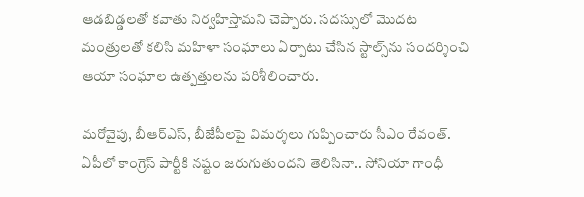ఆడబిడ్డలతో కవాతు నిర్వహిస్తామని చెప్పారు. సదస్సులో మొదట మంత్రులతో కలిసి మహిళా సంఘాలు ఏర్పాటు చేసిన స్టాల్స్‌ను సందర్శించి ఆయా సంఘాల ఉత్పత్తులను పరిశీలించారు.

మరోవైపు, బీఆర్ఎస్, బీజేపీలపై విమర్శలు గుప్పించారు సీఎం రేవంత్. ఏపీలో కాంగ్రెస్ పార్టీకి నష్టం జరుగుతుందని తెలిసినా.. సోనియా గాంధీ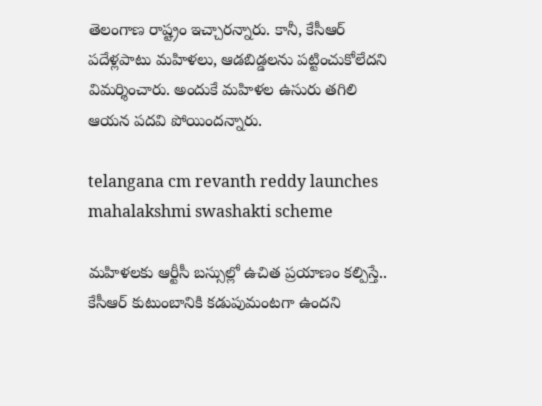తెలంగాణ రాష్ట్రం ఇచ్చారన్నారు. కానీ, కేసీఆర్ పదేళ్లపాటు మహిళలు, ఆడబిడ్డలను పట్టించుకోలేదని విమర్శించారు. అందుకే మహిళల ఉసురు తగిలి ఆయన పదవి పోయిందన్నారు.

telangana cm revanth reddy launches mahalakshmi swashakti scheme

మహిళలకు ఆర్టీసీ బస్సుల్లో ఉచిత ప్రయాణం కల్పిస్తే.. కేసీఆర్ కుటుంబానికి కడుపుమంటగా ఉందని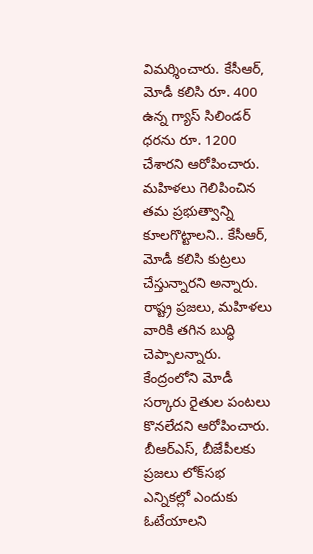విమర్శించారు. కేసీఆర్, మోడీ కలిసి రూ. 400 ఉన్న గ్యాస్ సిలిండర్ ధరను రూ. 1200 చేశారని ఆరోపించారు. మహిళలు గెలిపించిన తమ ప్రభుత్వాన్ని కూలగొట్టాలని.. కేసీఆర్, మోడీ కలిసి కుట్రలు చేస్తున్నారని అన్నారు. రాష్ట్ర ప్రజలు, మహిళలు వారికి తగిన బుద్ధి చెప్పాలన్నారు. కేంద్రంలోని మోడీ సర్కారు రైతుల పంటలు కొనలేదని ఆరోపించారు. బీఆర్ఎస్, బీజేపీలకు ప్రజలు లోక్‌సభ ఎన్నికల్లో ఎందుకు ఓటేయాలని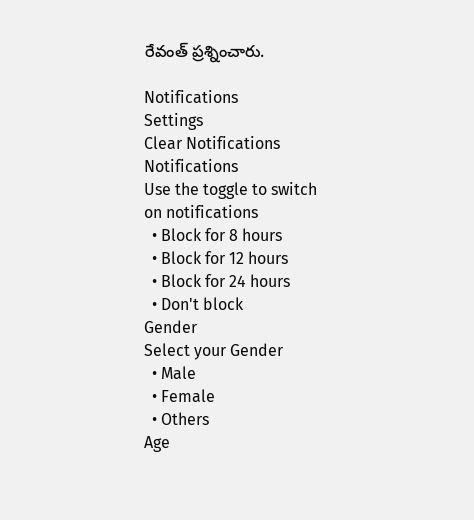రేవంత్ ప్రశ్నించారు.

Notifications
Settings
Clear Notifications
Notifications
Use the toggle to switch on notifications
  • Block for 8 hours
  • Block for 12 hours
  • Block for 24 hours
  • Don't block
Gender
Select your Gender
  • Male
  • Female
  • Others
Age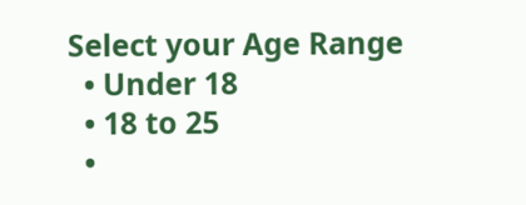Select your Age Range
  • Under 18
  • 18 to 25
  •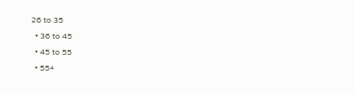26 to 35
  • 36 to 45
  • 45 to 55
  • 55+